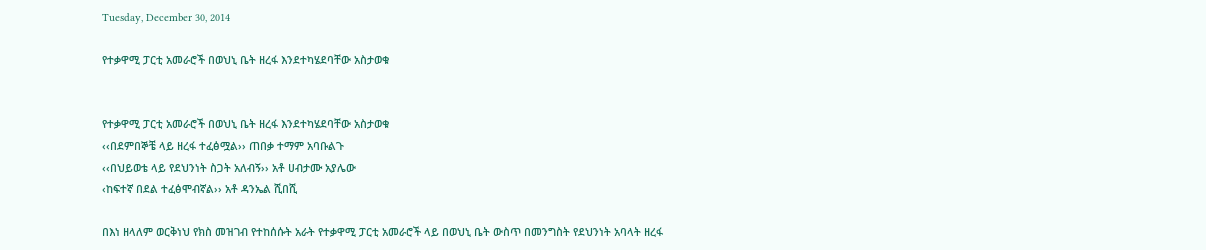Tuesday, December 30, 2014

የተቃዋሚ ፓርቲ አመራሮች በወህኒ ቤት ዘረፋ እንደተካሄደባቸው አስታወቁ


የተቃዋሚ ፓርቲ አመራሮች በወህኒ ቤት ዘረፋ እንደተካሄደባቸው አስታወቁ
‹‹በደምበኞቼ ላይ ዘረፋ ተፈፅሟል›› ጠበቃ ተማም አባቡልጉ
‹‹በህይወቴ ላይ የደህንነት ስጋት አለብኝ›› አቶ ሀብታሙ አያሌው
‹ከፍተኛ በደል ተፈፅሞብኛል›› አቶ ዳንኤል ሺበሺ

በእነ ዘላለም ወርቅነህ የክስ መዝገብ የተከሰሱት አራት የተቃዋሚ ፓርቲ አመራሮች ላይ በወህኒ ቤት ውስጥ በመንግስት የደህንነት አባላት ዘረፋ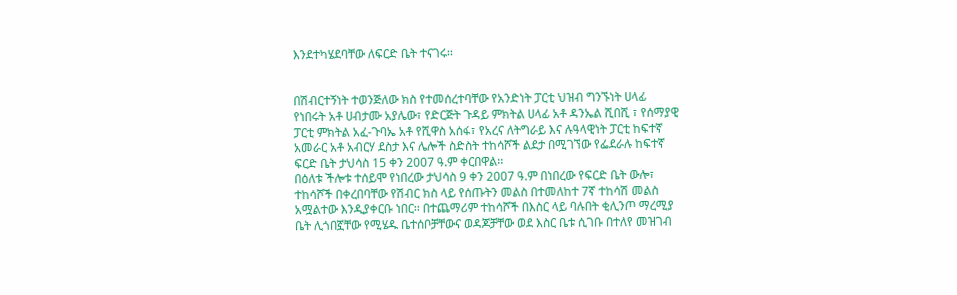እንደተካሄደባቸው ለፍርድ ቤት ተናገሩ፡፡


በሽብርተኝነት ተወንጅለው ክስ የተመሰረተባቸው የአንድነት ፓርቲ ህዝብ ግንኙነት ሀላፊ የነበሩት አቶ ሀብታሙ አያሌው፣ የድርጅት ጉዳይ ምክትል ሀላፊ አቶ ዳንኤል ሺበሺ ፣ የሰማያዊ ፓርቲ ምክትል አፈ-ጉባኤ አቶ የሺዋስ አሰፋ፣ የአረና ለትግራይ እና ሉዓላዊነት ፓርቲ ከፍተኛ አመራር አቶ አብርሃ ደስታ እና ሌሎች ስድስት ተከሳሾች ልደታ በሚገኘው የፌደራሉ ከፍተኛ ፍርድ ቤት ታህሳስ 15 ቀን 2007 ዓ.ም ቀርበዋል፡፡
በዕለቱ ችሎቱ ተሰይሞ የነበረው ታህሳስ 9 ቀን 2007 ዓ.ም በነበረው የፍርድ ቤት ውሎ፣ ተከሳሾች በቀረበባቸው የሽብር ክስ ላይ የሰጡትን መልስ በተመለከተ 7ኛ ተከሳሽ መልስ አሟልተው እንዲያቀርቡ ነበር፡፡ በተጨማሪም ተከሳሾች በእስር ላይ ባሉበት ቂሊንጦ ማረሚያ ቤት ሊጎበኟቸው የሚሄዱ ቤተሰቦቻቸውና ወዳጆቻቸው ወደ እስር ቤቱ ሲገቡ በተለየ መዝገብ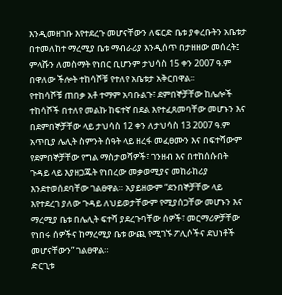እንዲመዘገቡ እየተደረጉ መሆናቸውን ለፍርድ ቤቱ ያቀረቡትን አቤቱታ በተመለከተ ማረሚያ ቤቱ ማብራሪያ እንዲሰጥ በታዘዘው መሰረት፤ ምላሹን ለመስማት የነበር ቢሆንም ታህሳስ 15 ቀን 2007 ዓ.ም በዋለው ችሎት ተከሳሾቹ የተለየ አቤቱታ አቅርበዋል፡፡
የተከሳሾቹ ጠበቃ አቶ ተማም አባቡልጉ፣ ደምበኞቻቸው ከሌሎች ተከሳሾች በተለየ መልኩ ከፍተኛ በደል እየተፈጸመባቸው መሆኑን እና በደምበኞቻቸው ላይ ታህሳስ 12 ቀን ለታህሳስ 13 2007 ዓ.ም አጥቢያ ሌሊት ስምንት ሰዓት ላይ ዘረፋ መፈፀሙን እና በፍተሻውም የደምበኞቻቸው የግል ማስታወሻዎች፣ ገንዘብ እና በተከሰሱበት ጉዳይ ላይ እያዘጋጁት የነበረው መቃወሚያና መከራከሪያ እንደተወሰደባቸው ገልፀዋል። አያይዘውም “ደንበኞቻቸው ላይ እየተደረገ ያለው ጉዳይ ለህይወታቸውም የሚያሰጋቸው መሆኑን እና ማረሚያ ቤቱ በሌሊት ፍተሻ ያደረጉባቸው ሰዎች፣ መርማሪዎቻቸው የነበሩ ሰዎችና ከማረሚያ ቤቱ ውጪ የሚገኙ ፖሊሶችና ደህነቶች መሆናቸውን” ገልፀዋል።
ድርጊቱ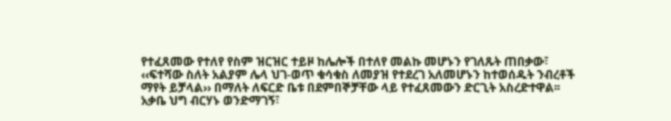የተፈጸመው የተለየ የስም ዝርዝር ተይዞ ከሌሎች በተለየ መልኩ መሆኑን የገለጹት ጠበቃው፣ ‹‹ፍተሻው ስለት አልያም ሌላ ህገ-ወጥ ቁሳቁስ ለመያዝ የተደረገ አለመሆኑን ከተወሰዱት ንብረቶች ማየት ይቻላል›› በማለት ለፍርድ ቤቱ በደምበኞቻቸው ላይ የተፈጸመውን ድርጊት አስረድተዋል፡፡
አቃቤ ህግ ብርሃኑ ወንድማገኝ፣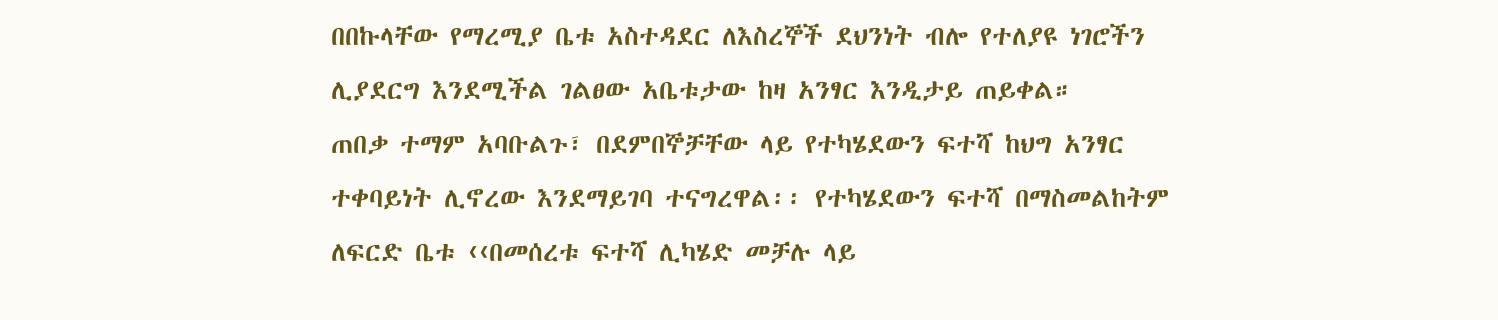በበኩላቸው የማረሚያ ቤቱ አስተዳደር ለእስረኞች ደህንነት ብሎ የተለያዩ ነገሮችን ሊያደርግ እንደሚችል ገልፀው አቤቱታው ከዛ አንፃር እንዲታይ ጠይቀል።
ጠበቃ ተማም አባቡልጉ፣ በደምበኞቻቸው ላይ የተካሄደውን ፍተሻ ከህግ አንፃር ተቀባይነት ሊኖረው እንደማይገባ ተናግረዋል፡፡ የተካሄደውን ፍተሻ በማስመልከትም ለፍርድ ቤቱ ‹‹በመሰረቱ ፍተሻ ሊካሄድ መቻሉ ላይ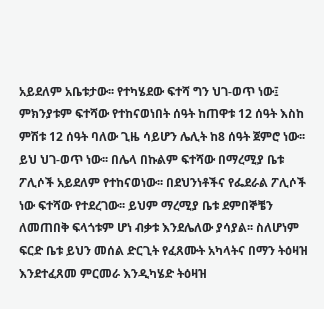አይደለም አቤቱታው፡፡ የተካሄደው ፍተሻ ግን ህገ-ወጥ ነው፤ ምክንያቱም ፍተሻው የተከናወነበት ሰዓት ከጠዋቱ 12 ሰዓት እስከ ምሽቱ 12 ሰዓት ባለው ጊዜ ሳይሆን ሌሊት ከ8 ሰዓት ጀምሮ ነው፡፡ ይህ ህገ-ወጥ ነው፡፡ በሌላ በኩልም ፍተሻው በማረሚያ ቤቱ ፖሊሶች አይደለም የተከናወነው፡፡ በደህንነቶችና የፌደራል ፖሊሶች ነው ፍተሻው የተደረገው፡፡ ይህም ማረሚያ ቤቱ ደምበኞቼን ለመጠበቅ ፍላጎቱም ሆነ ብቃቱ እንደሌለው ያሳያል፡፡ ስለሆነም ፍርድ ቤቱ ይህን መሰል ድርጊት የፈጸሙት አካላትና በማን ትዕዛዝ እንደተፈጸመ ምርመራ እንዲካሄድ ትዕዛዝ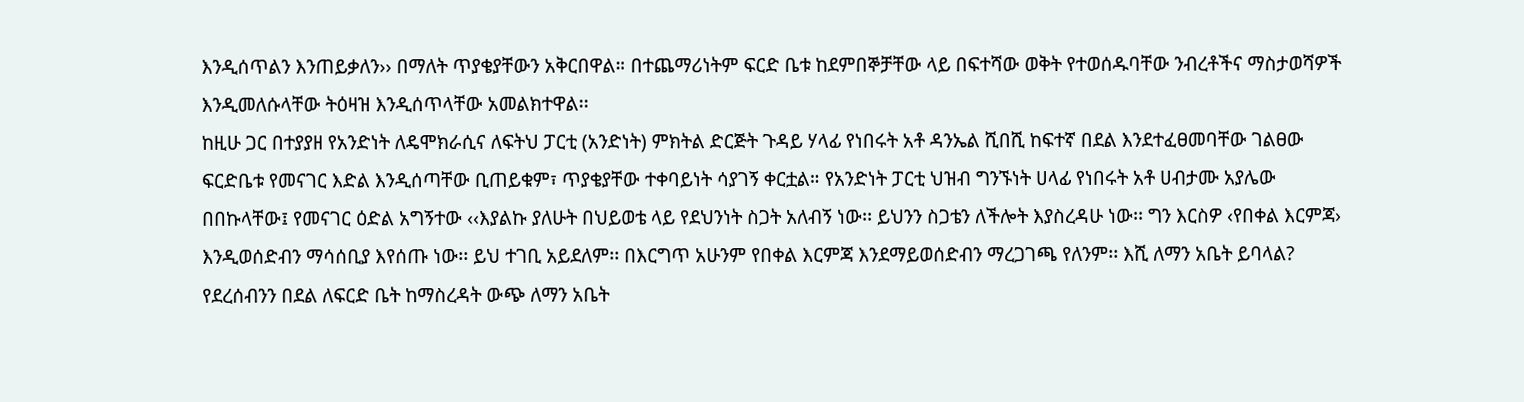እንዲሰጥልን እንጠይቃለን›› በማለት ጥያቄያቸውን አቅርበዋል። በተጨማሪነትም ፍርድ ቤቱ ከደምበኞቻቸው ላይ በፍተሻው ወቅት የተወሰዱባቸው ንብረቶችና ማስታወሻዎች እንዲመለሱላቸው ትዕዛዝ እንዲሰጥላቸው አመልክተዋል፡፡
ከዚሁ ጋር በተያያዘ የአንድነት ለዴሞክራሲና ለፍትህ ፓርቲ (አንድነት) ምክትል ድርጅት ጉዳይ ሃላፊ የነበሩት አቶ ዳንኤል ሺበሺ ከፍተኛ በደል እንደተፈፀመባቸው ገልፀው ፍርድቤቱ የመናገር እድል እንዲሰጣቸው ቢጠይቁም፣ ጥያቄያቸው ተቀባይነት ሳያገኝ ቀርቷል። የአንድነት ፓርቲ ህዝብ ግንኙነት ሀላፊ የነበሩት አቶ ሀብታሙ አያሌው በበኩላቸው፤ የመናገር ዕድል አግኝተው ‹‹እያልኩ ያለሁት በህይወቴ ላይ የደህንነት ስጋት አለብኝ ነው፡፡ ይህንን ስጋቴን ለችሎት እያስረዳሁ ነው፡፡ ግን እርስዎ ‹የበቀል እርምጃ› እንዲወሰድብን ማሳሰቢያ እየሰጡ ነው፡፡ ይህ ተገቢ አይደለም፡፡ በእርግጥ አሁንም የበቀል እርምጃ እንደማይወሰድብን ማረጋገጫ የለንም፡፡ እሺ ለማን አቤት ይባላል? የደረሰብንን በደል ለፍርድ ቤት ከማስረዳት ውጭ ለማን አቤት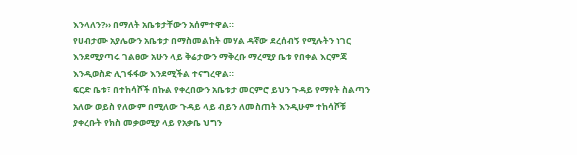እንላለን?›› በማለት አቤቱታቸውን አሰምተዋል።
የሀብታሙ አያሌውን አቤቱታ በማስመልከት መሃል ዳኛው ደረሰብኝ የሚሉትን ነገር እንደሚያጣሩ ገልፀው አሁን ላይ ቅሬታውን ማቅረቡ ማረሚያ ቤቱ የበቀል እርምጃ እንዲወስድ ሊገፋፋው እንደሚችል ተናግረዋል።
ፍርድ ቤቱ፣ በተከሳሾች በኩል የቀረበውን አቤቱታ መርምሮ ይህን ጉዳይ የማየት ስልጣን አለው ወይስ የለውም በሚለው ጉዳይ ላይ ብይን ለመስጠት እንዲሁም ተከሳሾቹ ያቀረቡት የክስ መቃወሚያ ላይ የአቃቤ ህግን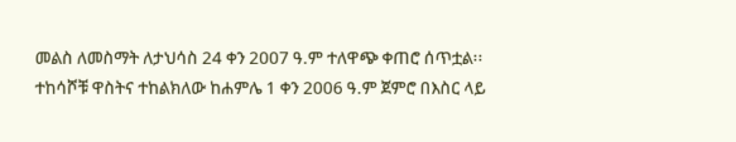መልስ ለመስማት ለታህሳስ 24 ቀን 2007 ዓ.ም ተለዋጭ ቀጠሮ ሰጥቷል፡፡
ተከሳሾቹ ዋስትና ተከልክለው ከሐምሌ 1 ቀን 2006 ዓ.ም ጀምሮ በእስር ላይ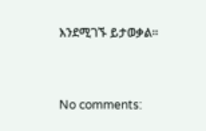እንደሚገኙ ይታወቃል።


No comments: